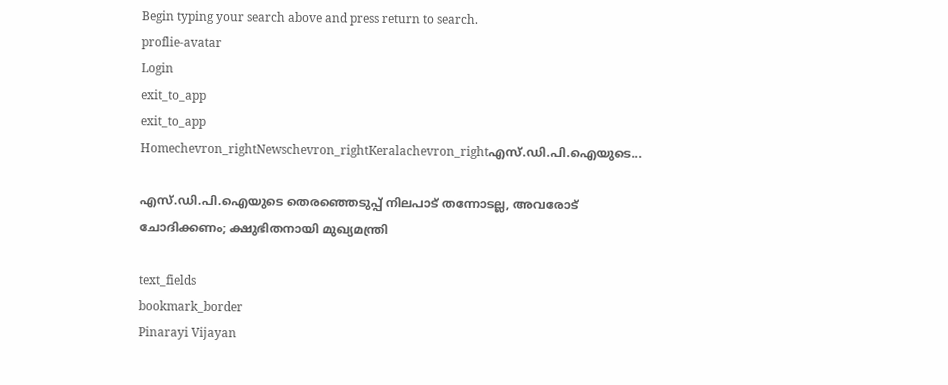Begin typing your search above and press return to search.
proflie-avatar
Login
exit_to_app
exit_to_app
Homechevron_rightNewschevron_rightKeralachevron_rightഎസ്.ഡി.പി.ഐയുടെ...

എസ്.ഡി.പി.ഐയുടെ തെരഞ്ഞെടുപ്പ് നിലപാട് തന്നോടല്ല, അവരോട് ചോദിക്കണം; ക്ഷുഭിതനായി മുഖ്യമന്ത്രി

text_fields
bookmark_border
Pinarayi Vijayan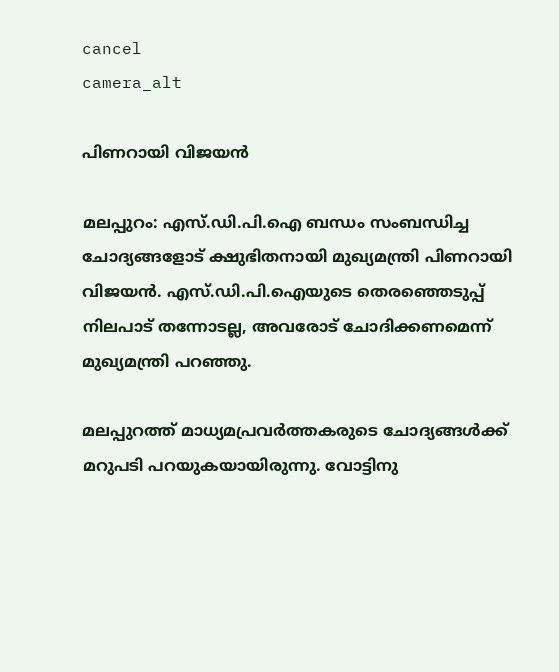cancel
camera_alt

പിണറായി വിജയൻ

മലപ്പുറം: എസ്‍.ഡി.പി.ഐ ബന്ധം സംബന്ധിച്ച ചോദ്യങ്ങളോട് ക്ഷുഭിതനായി മുഖ്യമന്ത്രി പിണറായി വിജയൻ. എസ്.ഡി.പി.ഐയുടെ തെരഞ്ഞെടുപ്പ് നിലപാട് തന്നോടല്ല, അവരോട് ചോദിക്കണമെന്ന് മുഖ്യമന്ത്രി പറഞ്ഞു.

മലപ്പുറത്ത് മാധ്യമപ്രവർത്തകരുടെ ചോദ്യങ്ങൾക്ക് മറുപടി പറയുകയായിരുന്നു. വോട്ടിനു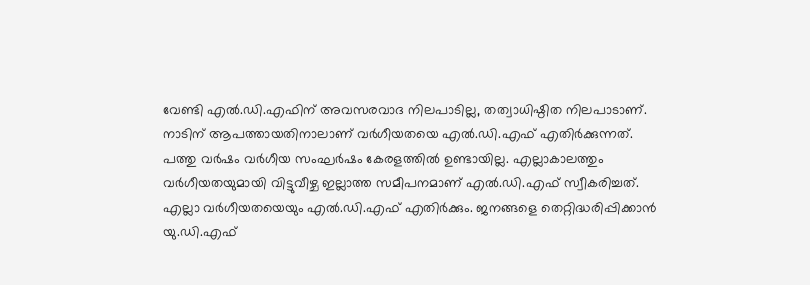വേണ്ടി എൽ.ഡി.എഫിന് അവസരവാദ നിലപാടില്ല, തത്വാധിഷ്ഠിത നിലപാടാണ്. നാടിന് ആപത്തായതിനാലാണ് വർഗീയതയെ എൽ.ഡി.എഫ് എതിർക്കുന്നത്. പത്തു വർഷം വർഗീയ സംഘർഷം കേരളത്തില്‍ ഉണ്ടായില്ല. എല്ലാകാലത്തും വർഗീയതയുമായി വിട്ടുവീഴ്ച ഇല്ലാത്ത സമീപനമാണ് എൽ.ഡി.എഫ് സ്വീകരിച്ചത്. എല്ലാ വർഗീയതയെയും എൽ.ഡി.എഫ് എതിർക്കും. ജനങ്ങളെ തെറ്റിദ്ധരിപ്പിക്കാൻ യു.ഡി.എഫ്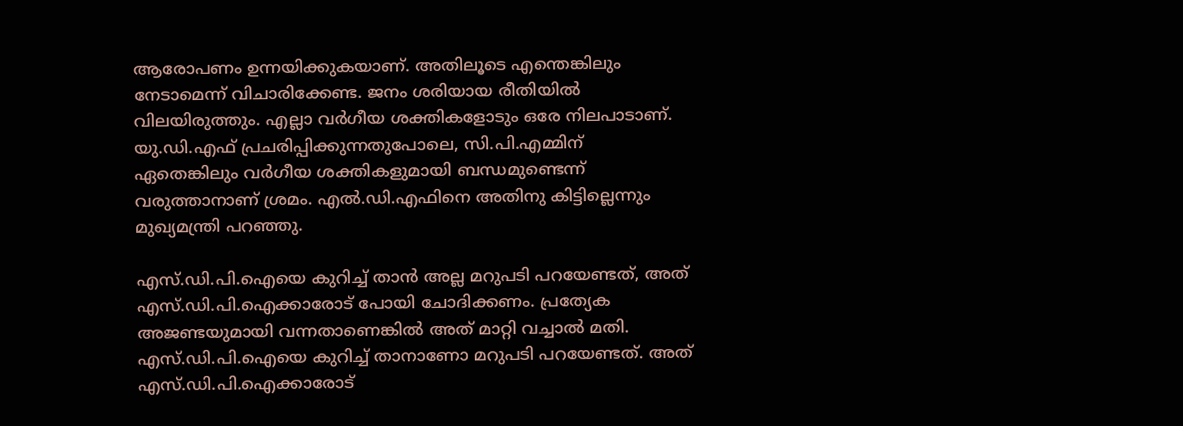ആരോപണം ഉന്നയിക്കുകയാണ്. അതിലൂടെ എന്തെങ്കിലും നേടാമെന്ന് വിചാരിക്കേണ്ട. ജനം ശരിയായ രീതിയിൽ വിലയിരുത്തും. എല്ലാ വർഗീയ ശക്തികളോടും ഒരേ നിലപാടാണ്. യു.ഡി.എഫ് പ്രചരിപ്പിക്കുന്നതുപോലെ, സി.പി.എമ്മിന് ഏതെങ്കിലും വർഗീയ ശക്തികളുമായി ബന്ധമുണ്ടെന്ന് വരുത്താനാണ് ശ്രമം. എൽ.ഡി.എഫിനെ അതിനു കിട്ടില്ലെന്നും മുഖ്യമന്ത്രി പറഞ്ഞു.

എസ്‍.ഡി.പി.ഐയെ കുറിച്ച് താൻ അല്ല മറുപടി പറയേണ്ടത്, അത് എസ്‍.ഡി.പി.ഐക്കാരോട് പോയി ചോദിക്കണം. പ്രത്യേക അജണ്ടയുമായി വന്നതാണെങ്കിൽ അത് മാറ്റി വച്ചാൽ മതി. എസ്.ഡി.പി.ഐയെ കുറിച്ച് താനാണോ മറുപടി പറയേണ്ടത്. അത് എസ്.ഡി.പി.ഐക്കാരോട്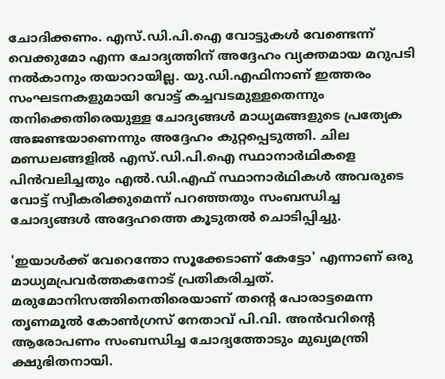ചോദിക്കണം. എസ്.ഡി.പി.ഐ വോട്ടുകൾ വേണ്ടെന്ന് വെക്കുമോ എന്ന ചോദ്യത്തിന് അദ്ദേഹം വ്യക്തമായ മറുപടി നൽകാനും തയാറായില്ല. യു.ഡി.എഫിനാണ് ഇത്തരം സംഘടനകളുമായി വോട്ട് കച്ചവടമുള്ളതെന്നും തനിക്കെതിരെയുള്ള ചോദ്യങ്ങൾ മാധ്യമങ്ങളുടെ പ്രത്യേക അജണ്ടയാണെന്നും അദ്ദേഹം കുറ്റപ്പെടുത്തി. ചില മണ്ഡലങ്ങളിൽ എസ്.ഡി.പി.ഐ സ്ഥാനാർഥികളെ പിൻവലിച്ചതും എൽ.ഡി.എഫ് സ്ഥാനാർഥികൾ അവരുടെ വോട്ട് സ്വീകരിക്കുമെന്ന് പറഞ്ഞതും സംബന്ധിച്ച ചോദ്യങ്ങൾ അദ്ദേഹത്തെ കൂടുതൽ ചൊടിപ്പിച്ചു.

'ഇയാൾക്ക് വേറെന്തോ സൂക്കേടാണ് കേട്ടോ' എന്നാണ് ഒരു മാധ്യമപ്രവർത്തകനോട് പ്രതികരിച്ചത്. മരുമോനിസത്തിനെതിരെയാണ് തന്റെ പോരാട്ടമെന്ന തൃണമൂല്‍ കോണ്‍ഗ്രസ് നേതാവ് പി.വി. അൻവറിന്റെ ആരോപണം സംബന്ധിച്ച ചോദ്യത്തോടും മുഖ്യമന്ത്രി ക്ഷുഭിതനായി.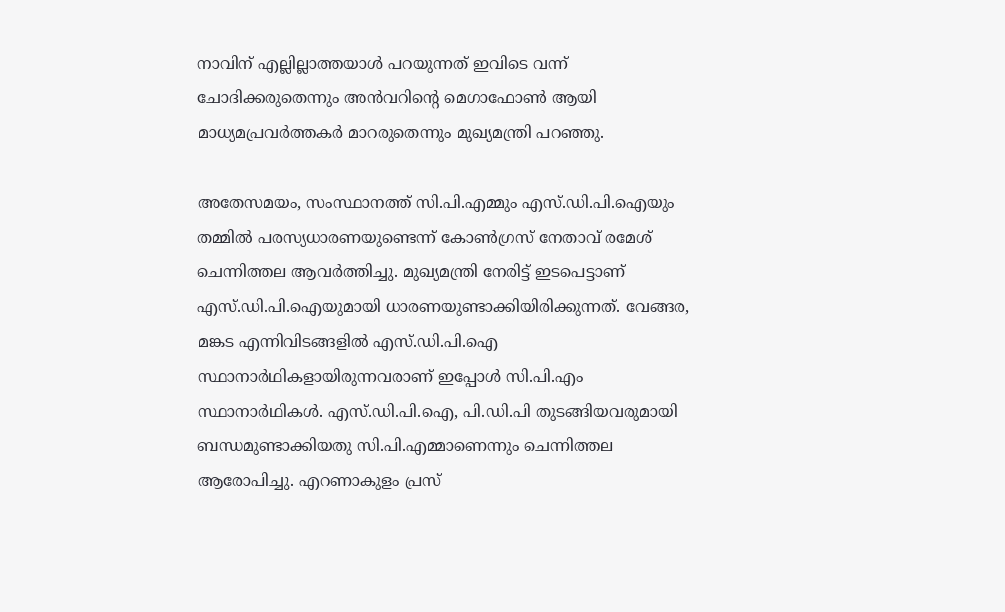നാവിന് എല്ലില്ലാത്തയാൾ പറയുന്നത് ഇവിടെ വന്ന് ചോദിക്കരുതെന്നും അൻവറിന്റെ മെഗാഫോൺ ആയി മാധ്യമപ്രവർത്തകർ മാറരുതെന്നും മുഖ്യമന്ത്രി പറഞ്ഞു.

അതേസമയം, സംസ്ഥാനത്ത് സി.പി.എമ്മും എസ്.ഡി.പി.ഐയും തമ്മിൽ പരസ്യധാരണയുണ്ടെന്ന് കോൺഗ്രസ് നേതാവ് രമേശ് ചെന്നിത്തല ആവർത്തിച്ചു. മുഖ്യമന്ത്രി നേരിട്ട് ഇടപെട്ടാണ് എസ്.ഡി.പി.ഐയുമായി ധാരണയുണ്ടാക്കിയിരിക്കുന്നത്. വേങ്ങര, മങ്കട എന്നിവിടങ്ങളിൽ എസ്.ഡി.പി.ഐ സ്ഥാനാർഥികളായിരുന്നവരാണ് ഇപ്പോൾ സി.പി.എം സ്ഥാനാർഥികൾ. എസ്.ഡി.പി.ഐ, പി.ഡി.പി തുടങ്ങിയവരുമായി ബന്ധമുണ്ടാക്കിയതു സി.പി.എമ്മാണെന്നും ചെന്നിത്തല ആരോപിച്ചു. എറണാകുളം പ്രസ്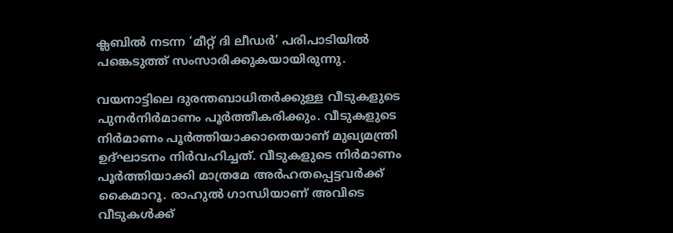ക്ലബിൽ നടന്ന ‘മീറ്റ് ദി ലീഡർ’ പരിപാടിയിൽ പങ്കെടുത്ത് സംസാരിക്കുകയായിരുന്നു.

വയനാട്ടിലെ ദുരന്തബാധിതർക്കുള്ള വീടുകളുടെ പുനർനിർമാണം പൂർത്തീകരിക്കും. വീടുകളുടെ നിർമാണം പൂർത്തിയാക്കാതെയാണ് മുഖ്യമന്ത്രി ഉദ്ഘാടനം നിർവഹിച്ചത്. വീടുകളുടെ നിർമാണം പൂർത്തിയാക്കി മാത്രമേ അർഹതപ്പെട്ടവർക്ക് കൈമാറൂ. രാഹുൽ ഗാന്ധിയാണ് അവിടെ വീടുകൾക്ക്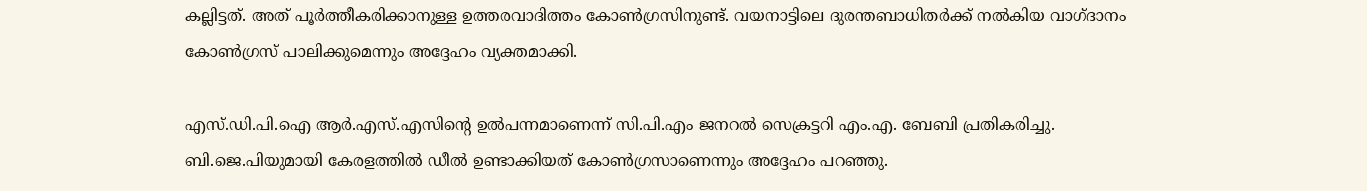കല്ലിട്ടത്. അത് പൂർത്തീകരിക്കാനുള്ള ഉത്തരവാദിത്തം കോൺഗ്രസിനുണ്ട്. വയനാട്ടിലെ ദുരന്തബാധിതർക്ക് നൽകിയ വാഗ്ദാനം കോൺഗ്രസ് പാലിക്കുമെന്നും അദ്ദേഹം വ്യക്തമാക്കി.

എസ്‍.ഡി.പി.ഐ ആർ.എസ്.എസിന്‍റെ ഉൽപന്നമാണെന്ന് സി.പി.എം ജനറൽ സെക്രട്ടറി എം.എ. ബേബി പ്രതികരിച്ചു. ബി.ജെ.പിയുമായി കേരളത്തിൽ ഡീൽ ഉണ്ടാക്കിയത് കോൺഗ്രസാണെന്നും അദ്ദേഹം പറഞ്ഞു.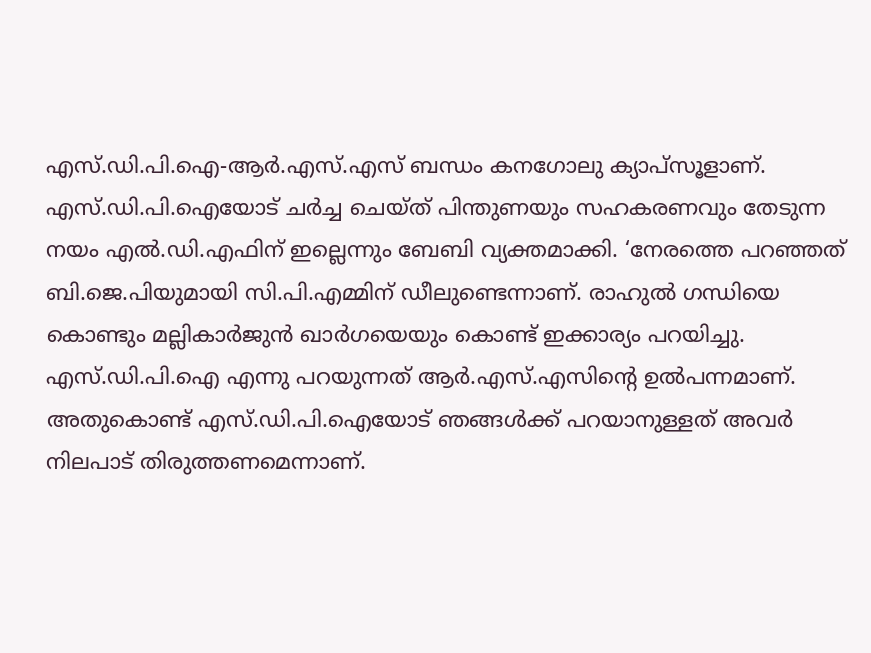എസ്‍.ഡി.പി.ഐ-ആർ.എസ്.എസ് ബന്ധം കനഗോലു ക്യാപ്സൂളാണ്. എസ്‍.ഡി.പി.ഐയോട് ചർച്ച ചെയ്ത് പിന്തുണയും സഹകരണവും തേടുന്ന നയം എൽ.ഡി.എഫിന് ഇല്ലെന്നും ബേബി വ്യക്തമാക്കി. ‘നേരത്തെ പറഞ്ഞത് ബി.ജെ.പിയുമായി സി.പി.എമ്മിന് ഡീലുണ്ടെന്നാണ്. രാഹുൽ ഗന്ധിയെ കൊണ്ടും മല്ലികാർജുൻ ഖാർഗയെയും കൊണ്ട് ഇക്കാര്യം പറയിച്ചു. എസ്.ഡി.പി.ഐ എന്നു പറയുന്നത് ആർ.എസ്.എസിന്‍റെ ഉൽപന്നമാണ്. അതുകൊണ്ട് എസ്.ഡി.പി.ഐയോട് ഞങ്ങൾക്ക് പറയാനുള്ളത് അവർ നിലപാട് തിരുത്തണമെന്നാണ്.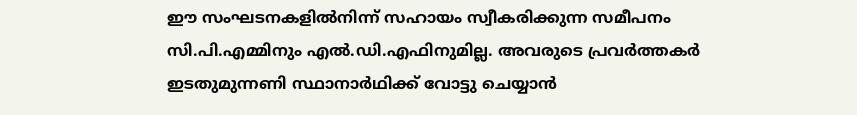ഈ സംഘടനകളിൽനിന്ന് സഹായം സ്വീകരിക്കുന്ന സമീപനം സി.പി.എമ്മിനും എൽ.ഡി.എഫിനുമില്ല. അവരുടെ പ്രവർത്തകർ ഇടതുമുന്നണി സ്ഥാനാർഥിക്ക് വോട്ടു ചെയ്യാൻ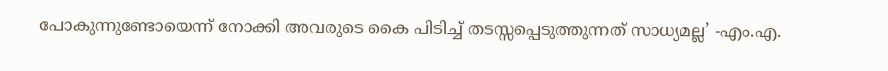പോകുന്നുണ്ടോയെന്ന് നോക്കി അവരുടെ കൈ പിടിച്ച് തടസ്സപ്പെടുത്തുന്നത് സാധ്യമല്ല’ -എം.എ.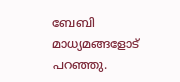ബേബി മാധ്യമങ്ങളോട് പറഞ്ഞു.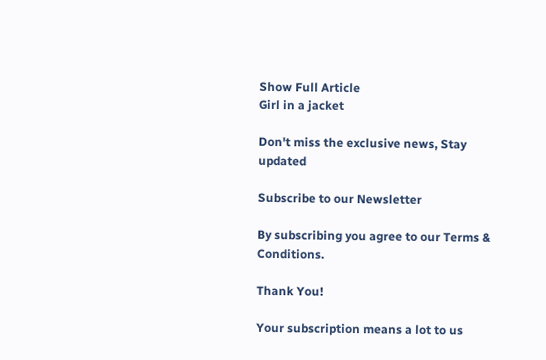Show Full Article
Girl in a jacket

Don't miss the exclusive news, Stay updated

Subscribe to our Newsletter

By subscribing you agree to our Terms & Conditions.

Thank You!

Your subscription means a lot to us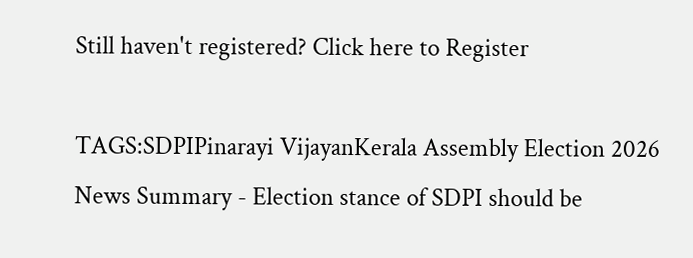Still haven't registered? Click here to Register

TAGS:SDPIPinarayi VijayanKerala Assembly Election 2026
News Summary - Election stance of SDPI should be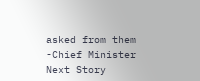asked from them -Chief Minister
Next Story